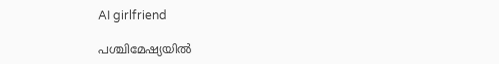AI girlfriend

പശ്ചിമേഷ്യയില്‍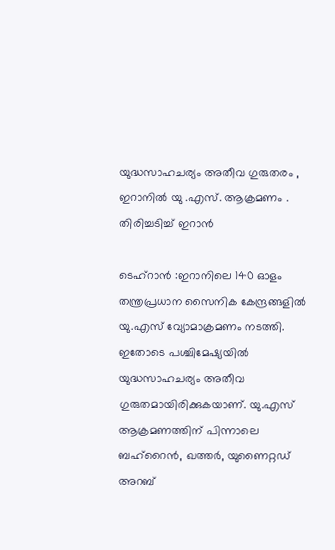യുദ്ധസാഹചര്യം അതീവ ഗുരുതരം , ഇറാനിൽ യു .എസ്. ആക്രമണം . തിരിച്ചടിച്ച് ഇറാൻ

ടെഹ്റാൻ :ഇറാനിലെ 140 ഓളം തന്ത്രപ്രധാന സൈനിക കേന്ദ്രങ്ങളില്‍ യു.എസ് വ്യോമാക്രമണം നടത്തി. ഇതോടെ പശ്ചിമേഷ്യയില്‍ യുദ്ധസാഹചര്യം അതീവ ഗുരുതമായിരിക്കുകയാണ്. യു.എസ് ആക്രമണത്തിന് പിന്നാലെ ബഹ്റൈന്‍, ഖത്തര്‍, യുണൈറ്റഡ് അറബ്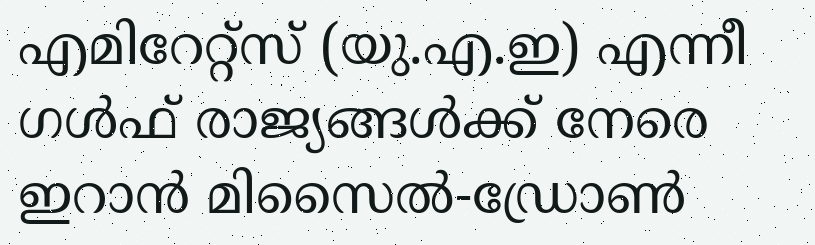എമിറേറ്റ്‌സ് (യു.എ.ഇ) എന്നീ ഗള്‍ഫ് രാജ്യങ്ങള്‍ക്ക് നേരെ ഇറാന്‍ മിസൈല്‍-ഡ്രോണ്‍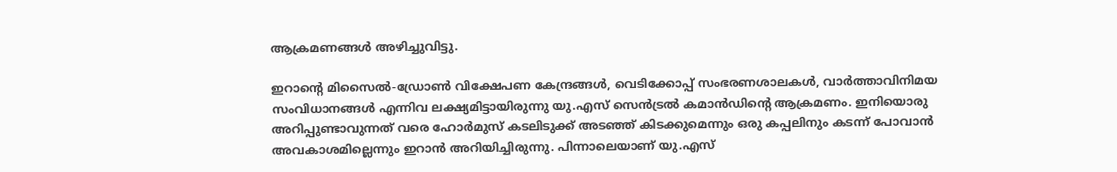ആക്രമണങ്ങള്‍ അഴിച്ചുവിട്ടു.

ഇറാന്റെ മിസൈല്‍-ഡ്രോണ്‍ വിക്ഷേപണ കേന്ദ്രങ്ങള്‍, വെടിക്കോപ്പ് സംഭരണശാലകള്‍, വാര്‍ത്താവിനിമയ സംവിധാനങ്ങള്‍ എന്നിവ ലക്ഷ്യമിട്ടായിരുന്നു യു.എസ് സെന്‍ട്രല്‍ കമാന്‍ഡിന്റെ ആക്രമണം. ഇനിയൊരു അറിപ്പുണ്ടാവുന്നത് വരെ ഹോര്‍മുസ് കടലിടുക്ക് അടഞ്ഞ് കിടക്കുമെന്നും ഒരു കപ്പലിനും കടന്ന് പോവാന്‍ അവകാശമില്ലെന്നും ഇറാന്‍ അറിയിച്ചിരുന്നു. പിന്നാലെയാണ് യു.എസ്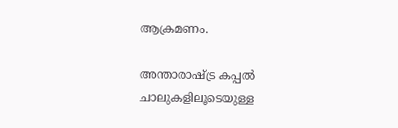ആക്രമണം.

അന്താരാഷ്ട്ര കപ്പല്‍ ചാലുകളിലൂടെയുള്ള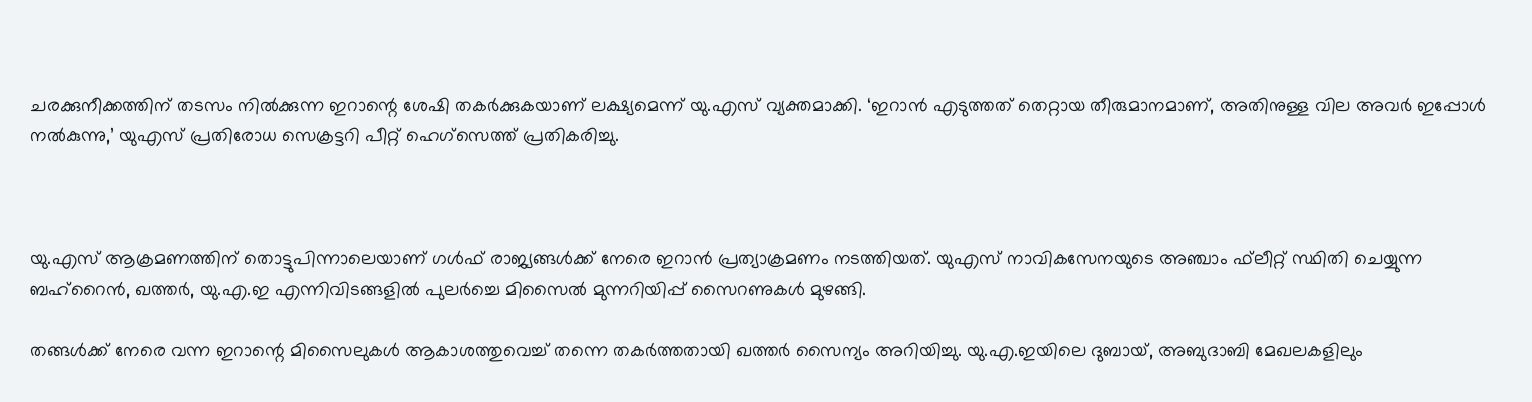ചരക്കുനീക്കത്തിന് തടസം നില്‍ക്കുന്ന ഇറാന്റെ ശേഷി തകര്‍ക്കുകയാണ് ലക്ഷ്യമെന്ന് യു.എസ് വ്യക്തമാക്കി. ‘ഇറാന്‍ എടുത്തത് തെറ്റായ തീരുമാനമാണ്, അതിനുള്ള വില അവര്‍ ഇപ്പോള്‍ നല്‍കുന്നു,’ യുഎസ് പ്രതിരോധ സെക്രട്ടറി പീറ്റ് ഹെഗ്‌സെത്ത് പ്രതികരിച്ചു.



യു.എസ് ആക്രമണത്തിന് തൊട്ടുപിന്നാലെയാണ് ഗള്‍ഫ് രാജ്യങ്ങള്‍ക്ക് നേരെ ഇറാന്‍ പ്രത്യാക്രമണം നടത്തിയത്. യുഎസ് നാവികസേനയുടെ അഞ്ചാം ഫ്‌ലീറ്റ് സ്ഥിതി ചെയ്യുന്ന ബഹ്റൈന്‍, ഖത്തര്‍, യു.എ.ഇ എന്നിവിടങ്ങളില്‍ പുലര്‍ച്ചെ മിസൈല്‍ മുന്നറിയിപ്പ് സൈറണുകള്‍ മുഴങ്ങി.

തങ്ങള്‍ക്ക് നേരെ വന്ന ഇറാന്റെ മിസൈലുകള്‍ ആകാശത്തുവെച്ച് തന്നെ തകര്‍ത്തതായി ഖത്തര്‍ സൈന്യം അറിയിച്ചു. യു.എ.ഇയിലെ ദുബായ്, അബുദാബി മേഖലകളിലും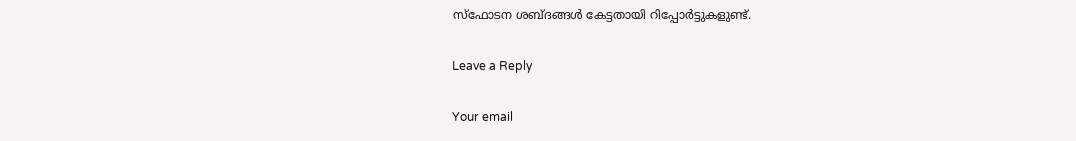സ്‌ഫോടന ശബ്ദങ്ങള്‍ കേട്ടതായി റിപ്പോര്‍ട്ടുകളുണ്ട്.

Leave a Reply

Your email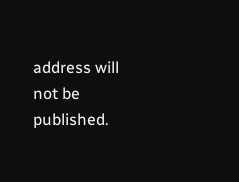address will not be published.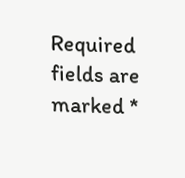Required fields are marked *